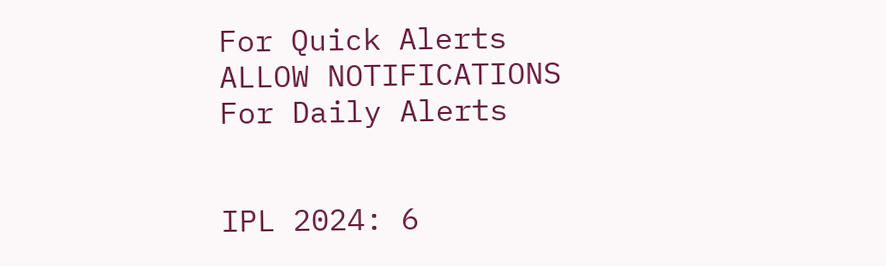For Quick Alerts
ALLOW NOTIFICATIONS
For Daily Alerts


IPL 2024: 6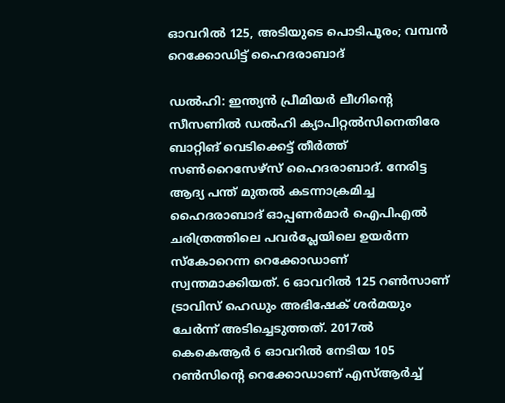ഓവറില്‍ 125, അടിയുടെ പൊടിപൂരം; വമ്പന്‍ റെക്കോഡിട്ട് ഹൈദരാബാദ്

ഡല്‍ഹി: ഇന്ത്യന്‍ പ്രീമിയര്‍ ലീഗിന്റെ സീസണില്‍ ഡല്‍ഹി ക്യാപിറ്റല്‍സിനെതിരേ ബാറ്റിങ് വെടിക്കെട്ട് തീര്‍ത്ത് സണ്‍റൈസേഴ്‌സ് ഹൈദരാബാദ്. നേരിട്ട ആദ്യ പന്ത് മുതല്‍ കടന്നാക്രമിച്ച ഹൈദരാബാദ് ഓപ്പണര്‍മാര്‍ ഐപിഎല്‍ ചരിത്രത്തിലെ പവര്‍പ്ലേയിലെ ഉയര്‍ന്ന സ്‌കോറെന്ന റെക്കോഡാണ് സ്വന്തമാക്കിയത്. 6 ഓവറില്‍ 125 റണ്‍സാണ് ട്രാവിസ് ഹെഡും അഭിഷേക് ശര്‍മയും ചേര്‍ന്ന് അടിച്ചെടുത്തത്. 2017ല്‍ കെകെആര്‍ 6 ഓവറില്‍ നേടിയ 105 റണ്‍സിന്റെ റെക്കോഡാണ് എസ്ആര്‍ച്ച്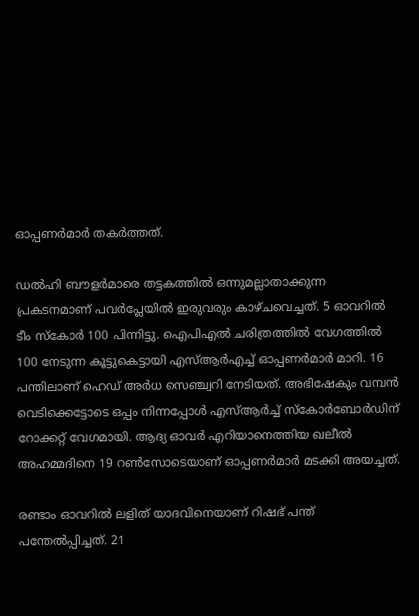ഓപ്പണര്‍മാര്‍ തകര്‍ത്തത്.

ഡല്‍ഹി ബൗളര്‍മാരെ തട്ടകത്തില്‍ ഒന്നുമല്ലാതാക്കുന്ന പ്രകടനമാണ് പവര്‍പ്ലേയില്‍ ഇരുവരും കാഴ്ചവെച്ചത്. 5 ഓവറില്‍ ടീം സ്‌കോര്‍ 100 പിന്നിട്ടു. ഐപിഎല്‍ ചരിത്രത്തില്‍ വേഗത്തില്‍ 100 നേടുന്ന കൂട്ടുകെട്ടായി എസ്ആര്‍എച്ച് ഓപ്പണര്‍മാര്‍ മാറി. 16 പന്തിലാണ് ഹെഡ് അര്‍ധ സെഞ്ച്വറി നേടിയത്. അഭിഷേകും വമ്പന്‍ വെടിക്കെട്ടോടെ ഒപ്പം നിന്നപ്പോള്‍ എസ്ആര്‍ച്ച് സ്‌കോര്‍ബോര്‍ഡിന് റോക്കറ്റ് വേഗമായി. ആദ്യ ഓവര്‍ എറിയാനെത്തിയ ഖലീല്‍ അഹമ്മദിനെ 19 റണ്‍സോടെയാണ് ഓപ്പണര്‍മാര്‍ മടക്കി അയച്ചത്.

രണ്ടാം ഓവറില്‍ ലളിത് യാദവിനെയാണ് റിഷഭ് പന്ത് പന്തേല്‍പ്പിച്ചത്. 21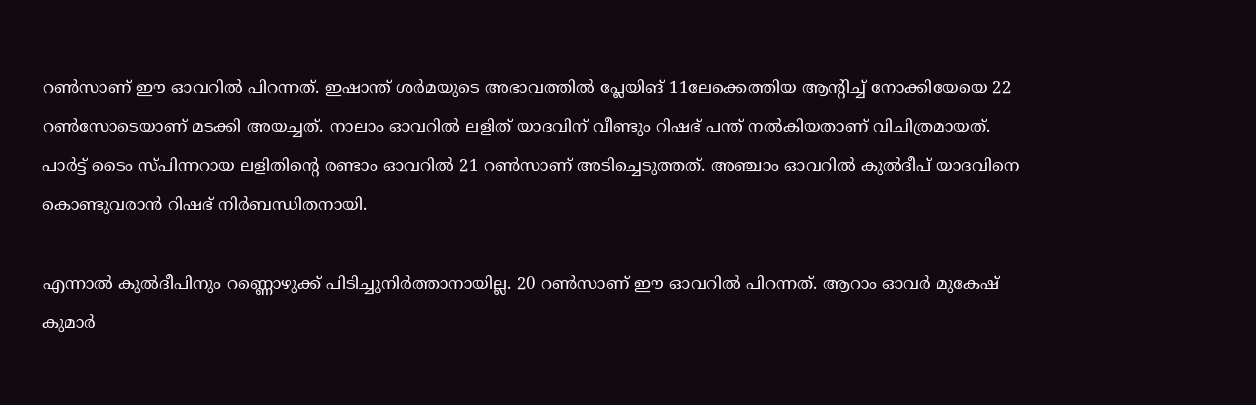റണ്‍സാണ് ഈ ഓവറില്‍ പിറന്നത്. ഇഷാന്ത് ശര്‍മയുടെ അഭാവത്തില്‍ പ്ലേയിങ് 11ലേക്കെത്തിയ ആന്റിച്ച് നോക്കിയേയെ 22 റണ്‍സോടെയാണ് മടക്കി അയച്ചത്. നാലാം ഓവറില്‍ ലളിത് യാദവിന് വീണ്ടും റിഷഭ് പന്ത് നല്‍കിയതാണ് വിചിത്രമായത്. പാര്‍ട്ട് ടൈം സ്പിന്നറായ ലളിതിന്റെ രണ്ടാം ഓവറില്‍ 21 റണ്‍സാണ് അടിച്ചെടുത്തത്. അഞ്ചാം ഓവറില്‍ കുല്‍ദീപ് യാദവിനെ കൊണ്ടുവരാന്‍ റിഷഭ് നിര്‍ബന്ധിതനായി.

എന്നാല്‍ കുല്‍ദീപിനും റണ്ണൊഴുക്ക് പിടിച്ചുനിര്‍ത്താനായില്ല. 20 റണ്‍സാണ് ഈ ഓവറില്‍ പിറന്നത്. ആറാം ഓവര്‍ മുകേഷ് കുമാര്‍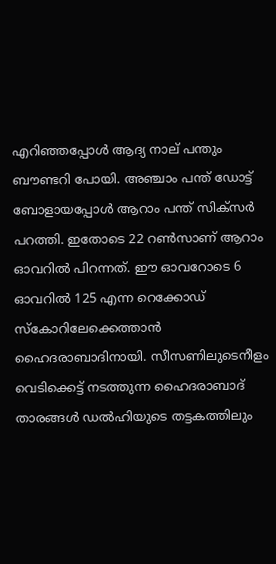എറിഞ്ഞപ്പോള്‍ ആദ്യ നാല് പന്തും ബൗണ്ടറി പോയി. അഞ്ചാം പന്ത് ഡോട്ട് ബോളായപ്പോള്‍ ആറാം പന്ത് സിക്‌സര്‍ പറത്തി. ഇതോടെ 22 റണ്‍സാണ് ആറാം ഓവറില്‍ പിറന്നത്. ഈ ഓവറോടെ 6 ഓവറില്‍ 125 എന്ന റെക്കോഡ് സ്‌കോറിലേക്കെത്താന്‍ ഹൈദരാബാദിനായി. സീസണിലുടെനീളം വെടിക്കെട്ട് നടത്തുന്ന ഹൈദരാബാദ് താരങ്ങള്‍ ഡല്‍ഹിയുടെ തട്ടകത്തിലും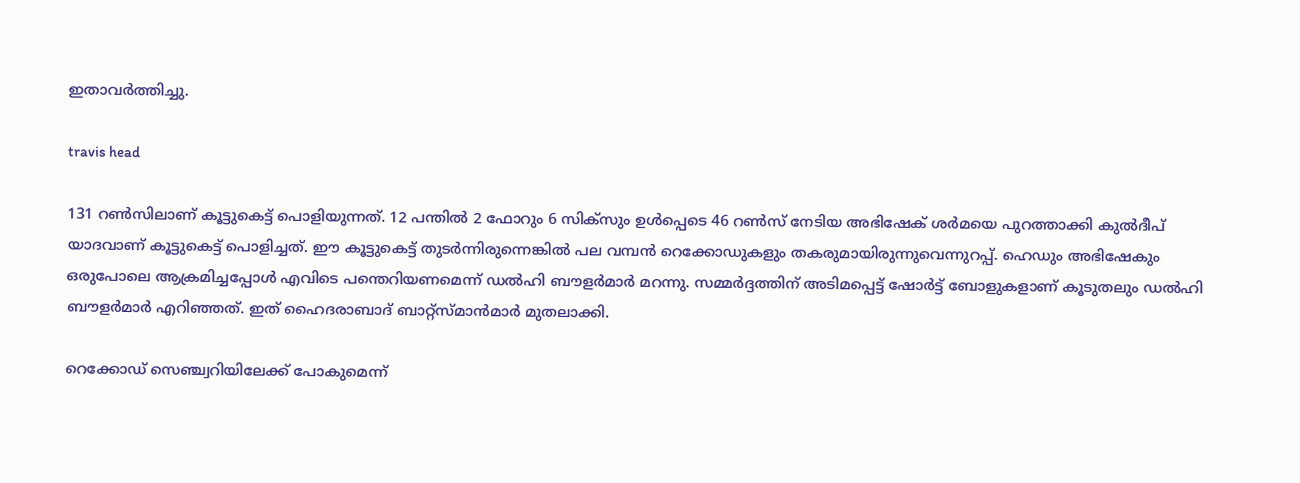ഇതാവര്‍ത്തിച്ചു.

travis head

131 റണ്‍സിലാണ് കൂട്ടുകെട്ട് പൊളിയുന്നത്. 12 പന്തില്‍ 2 ഫോറും 6 സിക്‌സും ഉള്‍പ്പെടെ 46 റണ്‍സ് നേടിയ അഭിഷേക് ശര്‍മയെ പുറത്താക്കി കുല്‍ദീപ് യാദവാണ് കൂട്ടുകെട്ട് പൊളിച്ചത്. ഈ കൂട്ടുകെട്ട് തുടര്‍ന്നിരുന്നെങ്കില്‍ പല വമ്പന്‍ റെക്കോഡുകളും തകരുമായിരുന്നുവെന്നുറപ്പ്. ഹെഡും അഭിഷേകും ഒരുപോലെ ആക്രമിച്ചപ്പോള്‍ എവിടെ പന്തെറിയണമെന്ന് ഡല്‍ഹി ബൗളര്‍മാര്‍ മറന്നു. സമ്മര്‍ദ്ദത്തിന് അടിമപ്പെട്ട് ഷോര്‍ട്ട് ബോളുകളാണ് കൂടുതലും ഡല്‍ഹി ബൗളര്‍മാര്‍ എറിഞ്ഞത്. ഇത് ഹൈദരാബാദ് ബാറ്റ്‌സ്മാന്‍മാര്‍ മുതലാക്കി.

റെക്കോഡ് സെഞ്ച്വറിയിലേക്ക് പോകുമെന്ന്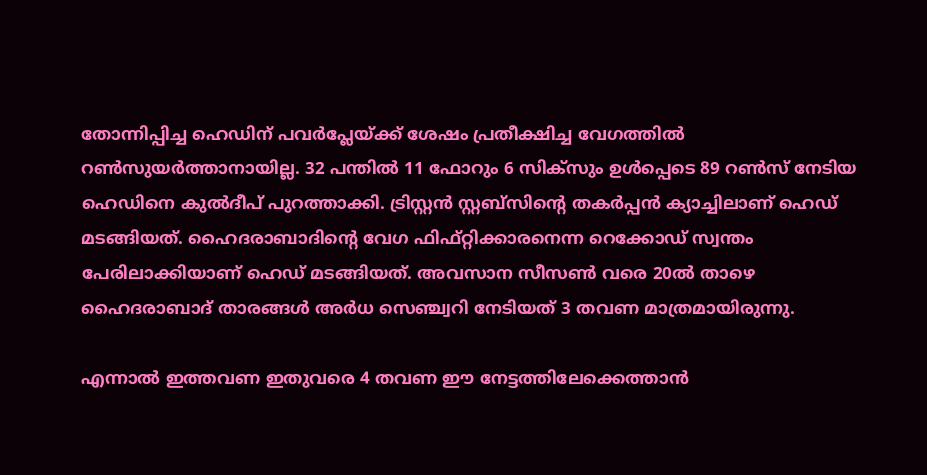തോന്നിപ്പിച്ച ഹെഡിന് പവര്‍പ്ലേയ്ക്ക് ശേഷം പ്രതീക്ഷിച്ച വേഗത്തില്‍ റണ്‍സുയര്‍ത്താനായില്ല. 32 പന്തില്‍ 11 ഫോറും 6 സിക്‌സും ഉള്‍പ്പെടെ 89 റണ്‍സ് നേടിയ ഹെഡിനെ കുല്‍ദീപ് പുറത്താക്കി. ട്രിസ്റ്റന്‍ സ്റ്റബ്‌സിന്റെ തകര്‍പ്പന്‍ ക്യാച്ചിലാണ് ഹെഡ് മടങ്ങിയത്. ഹൈദരാബാദിന്റെ വേഗ ഫിഫ്റ്റിക്കാരനെന്ന റെക്കോഡ് സ്വന്തം പേരിലാക്കിയാണ് ഹെഡ് മടങ്ങിയത്. അവസാന സീസണ്‍ വരെ 20ല്‍ താഴെ ഹൈദരാബാദ് താരങ്ങള്‍ അര്‍ധ സെഞ്ച്വറി നേടിയത് 3 തവണ മാത്രമായിരുന്നു.

എന്നാല്‍ ഇത്തവണ ഇതുവരെ 4 തവണ ഈ നേട്ടത്തിലേക്കെത്താന്‍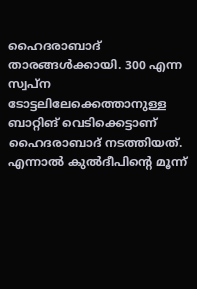ഹൈദരാബാദ് താരങ്ങള്‍ക്കായി. 300 എന്ന സ്വപ്ന ടോട്ടലിലേക്കെത്താനുള്ള ബാറ്റിങ് വെടിക്കെട്ടാണ് ഹൈദരാബാദ് നടത്തിയത്. എന്നാല്‍ കുല്‍ദീപിന്റെ മൂന്ന്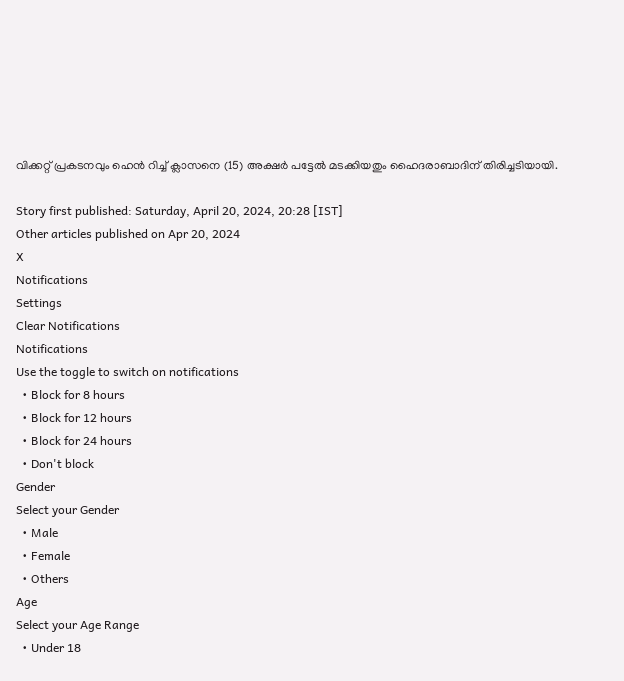വിക്കറ്റ് പ്രകടനവും ഹെന്‍ റിച്ച് ക്ലാസനെ (15) അക്ഷര്‍ പട്ടേല്‍ മടക്കിയതും ഹൈദരാബാദിന് തിരിച്ചടിയായി.

Story first published: Saturday, April 20, 2024, 20:28 [IST]
Other articles published on Apr 20, 2024
X
Notifications
Settings
Clear Notifications
Notifications
Use the toggle to switch on notifications
  • Block for 8 hours
  • Block for 12 hours
  • Block for 24 hours
  • Don't block
Gender
Select your Gender
  • Male
  • Female
  • Others
Age
Select your Age Range
  • Under 18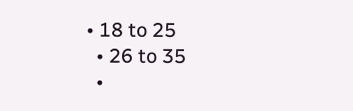• 18 to 25
  • 26 to 35
  •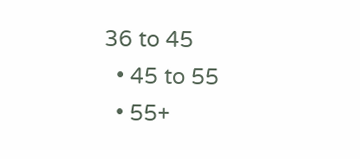36 to 45
  • 45 to 55
  • 55+